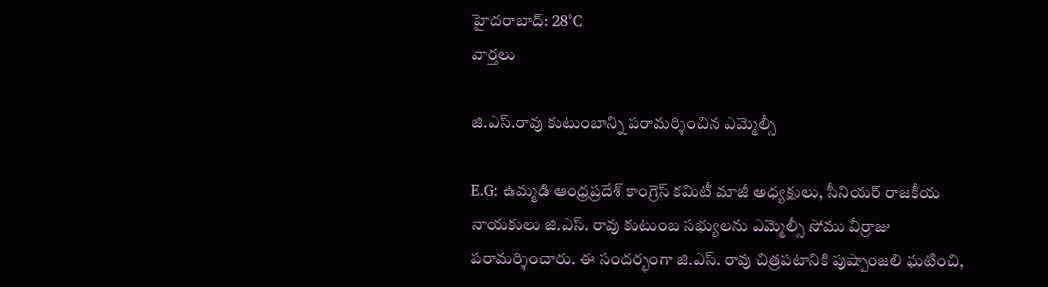హైదరాబాద్: 28°C
వార్తలు

జి.ఎస్.రావు కుటుంబాన్ని పరామర్శించిన ఎమ్మెల్సీ

E.G: ఉమ్మడి ఆంధ్రప్రదేశ్ కాంగ్రెస్ కమిటీ మాజీ అధ్యక్షులు, సీనియర్ రాజకీయ నాయకులు జి.ఎస్. రావు కుటుంబ సభ్యులను ఎమ్మెల్సీ సోము వీర్రాజు పరామర్శించారు. ఈ సందర్భంగా జి.ఎస్. రావు చిత్రపటానికి పుష్పాంజలి ఘటించి,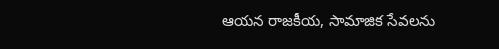ఆయన రాజకీయ, సామాజిక సేవలను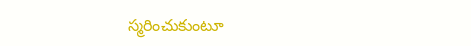స్మరించుకుంటూ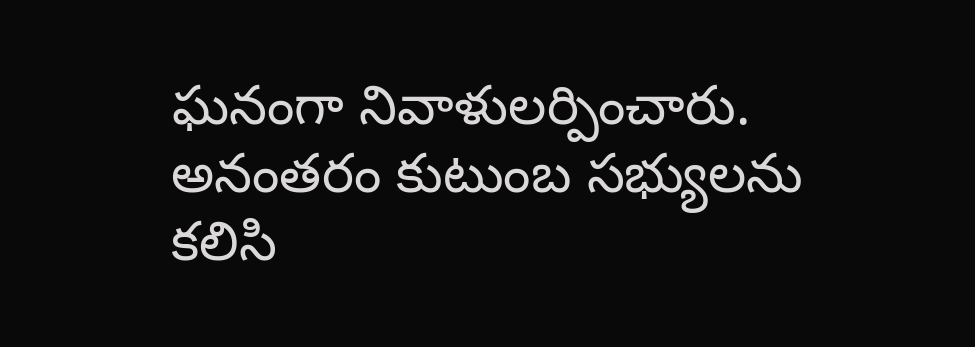ఘనంగా నివాళులర్పించారు. అనంతరం కుటుంబ సభ్యులను కలిసి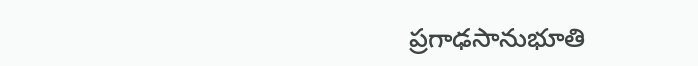ప్రగాఢసానుభూతి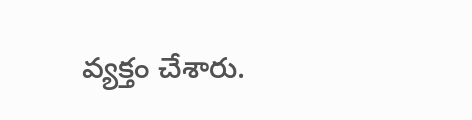వ్యక్తం చేశారు.